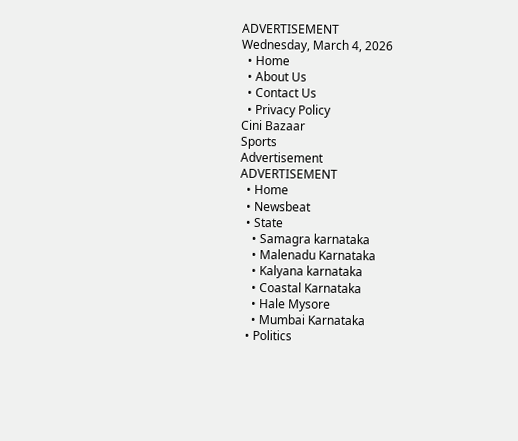ADVERTISEMENT
Wednesday, March 4, 2026
  • Home
  • About Us
  • Contact Us
  • Privacy Policy
Cini Bazaar
Sports
Advertisement
ADVERTISEMENT
  • Home
  • Newsbeat
  • State
    • Samagra karnataka
    • Malenadu Karnataka
    • Kalyana karnataka
    • Coastal Karnataka
    • Hale Mysore
    • Mumbai Karnataka
  • Politics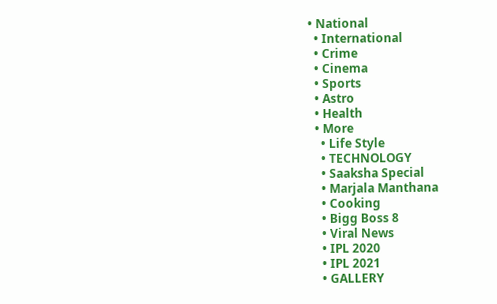• National
  • International
  • Crime
  • Cinema
  • Sports
  • Astro
  • Health
  • More
    • Life Style
    • TECHNOLOGY
    • Saaksha Special
    • Marjala Manthana
    • Cooking
    • Bigg Boss 8
    • Viral News
    • IPL 2020
    • IPL 2021
    • GALLERY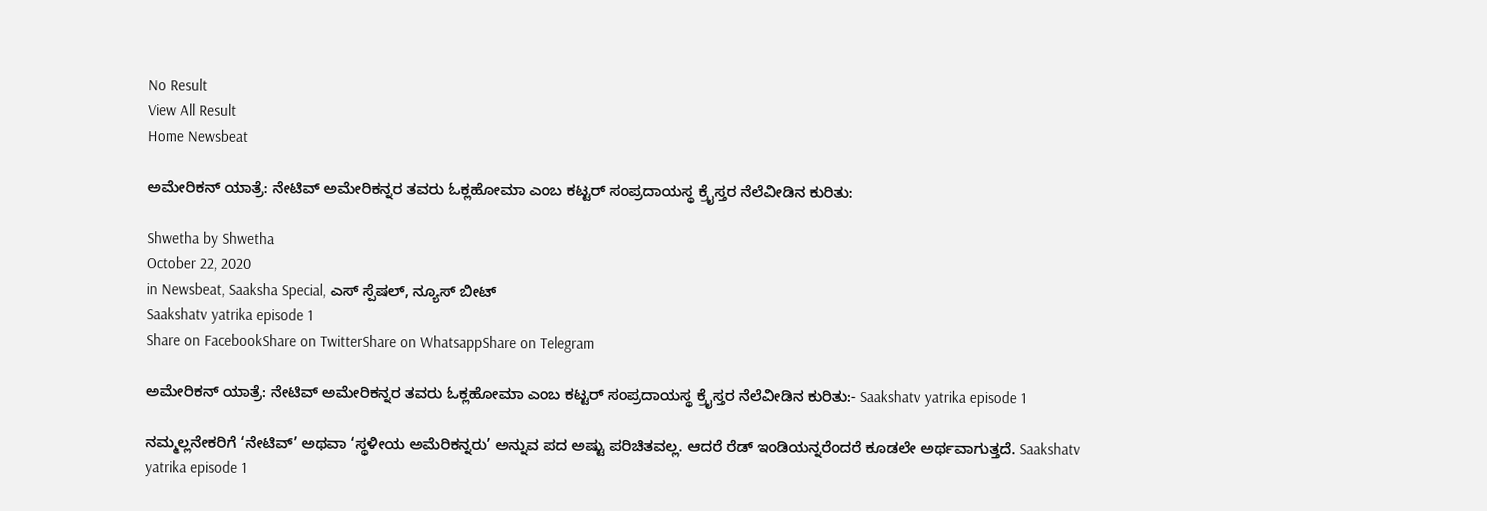No Result
View All Result
Home Newsbeat

ಅಮೇರಿಕನ್ ಯಾತ್ರೆ: ನೇಟಿವ್ ಅಮೇರಿಕನ್ನರ ತವರು ಓಕ್ಲಹೋಮಾ ಎಂಬ ಕಟ್ಟರ್ ಸಂಪ್ರದಾಯಸ್ಥ ಕ್ರೈಸ್ತರ ನೆಲೆವೀಡಿನ ಕುರಿತು:

Shwetha by Shwetha
October 22, 2020
in Newsbeat, Saaksha Special, ಎಸ್ ಸ್ಪೆಷಲ್, ನ್ಯೂಸ್ ಬೀಟ್
Saakshatv yatrika episode 1
Share on FacebookShare on TwitterShare on WhatsappShare on Telegram

ಅಮೇರಿಕನ್ ಯಾತ್ರೆ: ನೇಟಿವ್ ಅಮೇರಿಕನ್ನರ ತವರು ಓಕ್ಲಹೋಮಾ ಎಂಬ ಕಟ್ಟರ್ ಸಂಪ್ರದಾಯಸ್ಥ ಕ್ರೈಸ್ತರ ನೆಲೆವೀಡಿನ ಕುರಿತು:- Saakshatv yatrika episode 1

ನಮ್ಮಲ್ಲನೇಕರಿಗೆ ‘ನೇಟಿವ್’ ಅಥವಾ ‘ಸ್ಥಳೀಯ ಅಮೆರಿಕನ್ನರು’ ಅನ್ನುವ ಪದ ಅಷ್ಟು ಪರಿಚಿತವಲ್ಲ. ಆದರೆ ರೆಡ್ ಇಂಡಿಯನ್ನರೆಂದರೆ ಕೂಡಲೇ ಅರ್ಥವಾಗುತ್ತದೆ. Saakshatv yatrika episode 1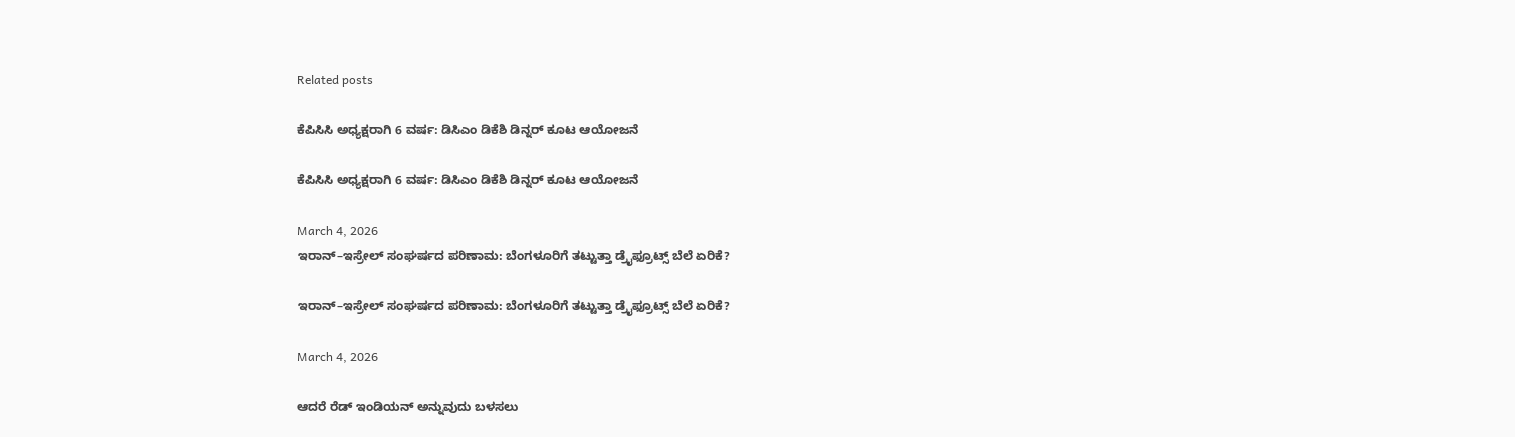Related posts

ಕೆಪಿಸಿಸಿ ಅಧ್ಯಕ್ಷರಾಗಿ 6 ವರ್ಷ: ಡಿಸಿಎಂ ಡಿಕೆಶಿ ಡಿನ್ನರ್ ಕೂಟ ಆಯೋಜನೆ

ಕೆಪಿಸಿಸಿ ಅಧ್ಯಕ್ಷರಾಗಿ 6 ವರ್ಷ: ಡಿಸಿಎಂ ಡಿಕೆಶಿ ಡಿನ್ನರ್ ಕೂಟ ಆಯೋಜನೆ

March 4, 2026
ಇರಾನ್–ಇಸ್ರೇಲ್ ಸಂಘರ್ಷದ ಪರಿಣಾಮ: ಬೆಂಗಳೂರಿಗೆ ತಟ್ಟುತ್ತಾ ಡ್ರೈಫ್ರೂಟ್ಸ್ ಬೆಲೆ ಏರಿಕೆ?

ಇರಾನ್–ಇಸ್ರೇಲ್ ಸಂಘರ್ಷದ ಪರಿಣಾಮ: ಬೆಂಗಳೂರಿಗೆ ತಟ್ಟುತ್ತಾ ಡ್ರೈಫ್ರೂಟ್ಸ್ ಬೆಲೆ ಏರಿಕೆ?

March 4, 2026

ಆದರೆ ರೆಡ್ ಇಂಡಿಯನ್ ಅನ್ನುವುದು ಬಳಸಲು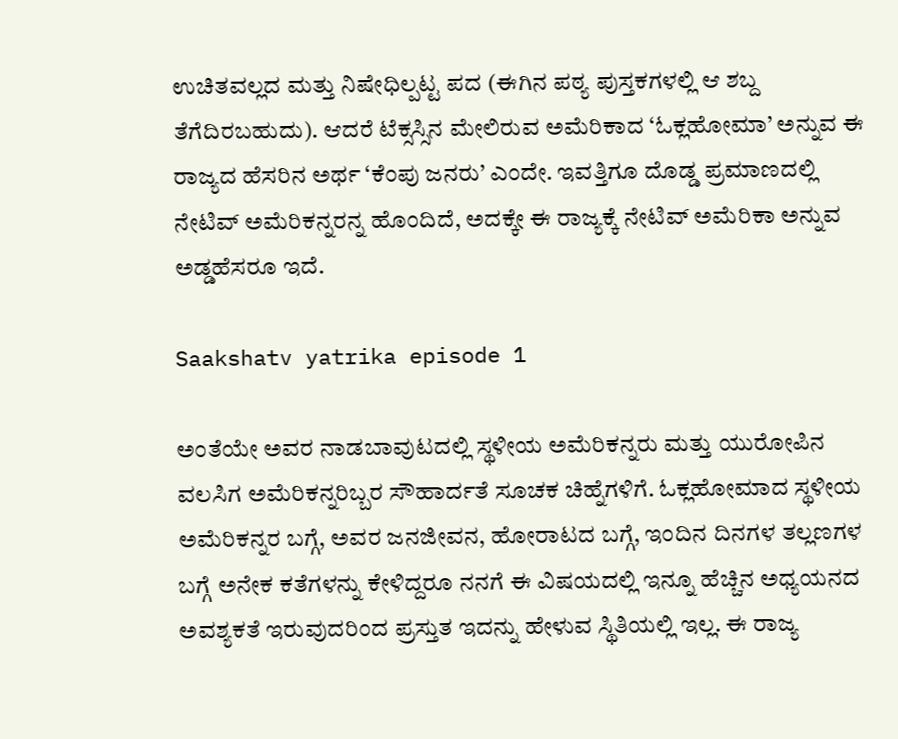ಉಚಿತವಲ್ಲದ ಮತ್ತು ನಿಷೇಧಿಲ್ಪಟ್ಟ ಪದ (ಈಗಿನ‌ ಪಠ್ಯ ಪುಸ್ತಕಗಳಲ್ಲಿ ಆ ಶಬ್ದ ತೆಗೆದಿರಬಹುದು). ಆದರೆ ಟೆಕ್ಸಸ್ಸಿನ ಮೇಲಿರುವ ಅಮೆರಿಕಾದ ‘ಓಕ್ಲಹೋಮಾ’ ಅನ್ನುವ ಈ ರಾಜ್ಯದ ಹೆಸರಿನ ಅರ್ಥ ‘ಕೆಂಪು ಜನರು’ ಎಂದೇ. ಇವತ್ತಿಗೂ ದೊಡ್ಡ ಪ್ರಮಾಣದಲ್ಲಿ ನೇಟಿವ್ ಅಮೆರಿಕನ್ನರನ್ನ ಹೊಂದಿದೆ, ಅದಕ್ಕೇ ಈ ರಾಜ್ಯಕ್ಕೆ ನೇಟಿವ್ ಅಮೆರಿಕಾ ಅನ್ನುವ ಅಡ್ಡಹೆಸರೂ ಇದೆ.

Saakshatv yatrika episode 1

ಅಂತೆಯೇ ಅವರ ನಾಡಬಾವುಟದಲ್ಲಿ ಸ್ಥಳೀಯ ಅಮೆರಿಕನ್ನರು ಮತ್ತು ಯುರೋಪಿನ ವಲಸಿಗ ಅಮೆರಿಕನ್ನರಿಬ್ಬರ ಸೌಹಾರ್ದತೆ ಸೂಚಕ ಚಿಹ್ನೆಗಳಿಗೆ. ಓಕ್ಲಹೋಮಾದ ಸ್ಥಳೀಯ ಅಮೆರಿಕನ್ನರ ಬಗ್ಗೆ, ಅವರ ಜನಜೀವನ, ಹೋರಾಟದ ಬಗ್ಗೆ, ಇಂದಿನ ದಿನಗಳ ತಲ್ಲಣಗಳ ಬಗ್ಗೆ ಅನೇಕ ಕತೆಗಳನ್ನು ಕೇಳಿದ್ದರೂ ನನಗೆ ಈ ವಿಷಯದಲ್ಲಿ ಇನ್ನೂ ಹೆಚ್ಚಿನ ಅಧ್ಯಯನದ ಅವಶ್ಯಕತೆ ಇರುವುದರಿಂದ ಪ್ರಸ್ತುತ ಇದನ್ನು ಹೇಳುವ ಸ್ಥಿತಿಯಲ್ಲಿ ಇಲ್ಲ. ಈ ರಾಜ್ಯ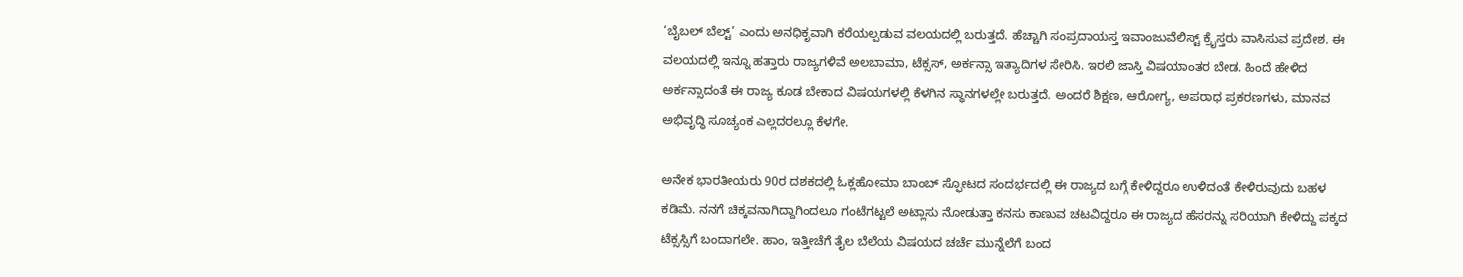‘ಬೈಬಲ್ ಬೆಲ್ಟ್’ ಎಂದು ಅನಧಿಕೃವಾಗಿ ಕರೆಯಲ್ಪಡುವ ವಲಯದಲ್ಲಿ ಬರುತ್ತದೆ. ಹೆಚ್ಚಾಗಿ ಸಂಪ್ರದಾಯಸ್ತ ಇವಾಂಜುವೆಲಿಸ್ಟ್ ಕ್ರೈಸ್ತರು ವಾಸಿಸುವ ಪ್ರದೇಶ. ಈ ವಲಯದಲ್ಲಿ ಇನ್ನೂ ಹತ್ತಾರು ರಾಜ್ಯಗಳಿವೆ ಅಲಬಾಮಾ, ಟೆಕ್ಸಸ್, ಅರ್ಕನ್ಸಾ ಇತ್ಯಾದಿಗಳ ಸೇರಿಸಿ. ಇರಲಿ ಜಾಸ್ತಿ ವಿಷಯಾಂತರ ಬೇಡ. ಹಿಂದೆ ಹೇಳಿದ ಅರ್ಕನ್ಸಾದಂತೆ ಈ ರಾಜ್ಯ ಕೂಡ ಬೇಕಾದ ವಿಷಯಗಳಲ್ಲಿ ಕೆಳಗಿನ ಸ್ಥಾನಗಳಲ್ಲೇ ಬರುತ್ತದೆ. ಅಂದರೆ ಶಿಕ್ಷಣ, ಆರೋಗ್ಯ, ಅಪರಾಧ ಪ್ರಕರಣಗಳು, ಮಾನವ ಅಭಿವೃದ್ಧಿ ಸೂಚ್ಯಂಕ ಎಲ್ಲದರಲ್ಲೂ ಕೆಳಗೇ.

ಅನೇಕ ಭಾರತೀಯರು 90ರ ದಶಕದಲ್ಲಿ ಓಕ್ಲಹೋಮಾ ಬಾಂಬ್ ಸ್ಫೋಟದ ಸಂದರ್ಭದಲ್ಲಿ ಈ ರಾಜ್ಯದ ಬಗ್ಗೆ ಕೇಳಿದ್ದರೂ ಉಳಿದಂತೆ ಕೇಳಿರುವುದು ಬಹಳ ಕಡಿಮೆ. ನನಗೆ ಚಿಕ್ಕವನಾಗಿದ್ದಾಗಿಂದಲೂ ಗಂಟೆಗಟ್ಟಲೆ ಅಟ್ಲಾಸು ನೋಡುತ್ತಾ ಕನಸು ಕಾಣುವ ಚಟವಿದ್ದರೂ ಈ ರಾಜ್ಯದ ಹೆಸರನ್ನು ಸರಿಯಾಗಿ ಕೇಳಿದ್ದು ಪಕ್ಕದ ಟೆಕ್ಸಸ್ಸಿಗೆ ಬಂದಾಗಲೇ. ಹಾಂ, ಇತ್ತೀಚೆಗೆ ತೈಲ ಬೆಲೆಯ ವಿಷಯದ ಚರ್ಚೆ ಮುನ್ನೆಲೆಗೆ ಬಂದ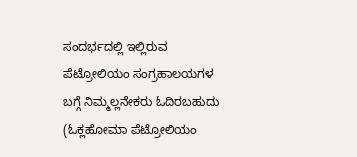ಸಂದರ್ಭದಲ್ಲಿ ಇಲ್ಲಿರುವ ಪೆಟ್ರೋಲಿಯಂ ಸಂಗ್ರಹಾಲಯಗಳ ಬಗ್ಗೆ ನಿಮ್ಮಲ್ಲನೇಕರು ಓದಿರಬಹುದು (ಓಕ್ಲಹೋಮಾ ಪೆಟ್ರೋಲಿಯಂ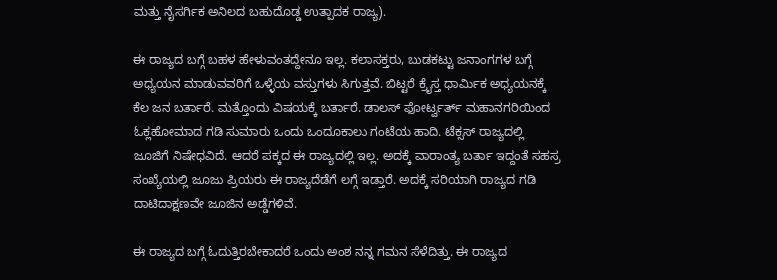ಮತ್ತು ನೈಸರ್ಗಿಕ ಅನಿಲದ ಬಹುದೊಡ್ಡ ಉತ್ಪಾದಕ ರಾಜ್ಯ).

ಈ ರಾಜ್ಯದ ಬಗ್ಗೆ ಬಹಳ ಹೇಳುವಂತದ್ದೇನೂ ಇಲ್ಲ. ಕಲಾಸಕ್ತರು, ಬುಡಕಟ್ಟು ಜನಾಂಗಗಳ ಬಗ್ಗೆ ಅಧ್ಯಯನ ಮಾಡುವವರಿಗೆ ಒಳ್ಳೆಯ ವಸ್ತುಗಳು ಸಿಗುತ್ತವೆ. ಬಿಟ್ಟರೆ ಕ್ರೈಸ್ತ ಧಾರ್ಮಿಕ ಅಧ್ಯಯನಕ್ಕೆ ಕೆಲ ಜನ ಬರ್ತಾರೆ. ಮತ್ತೊಂದು ವಿಷಯಕ್ಕೆ ಬರ್ತಾರೆ. ಡಾಲಸ್ ಫೋರ್ಟ್ವರ್ತ್ ಮಹಾನಗರಿಯಿಂದ ಓಕ್ಲಹೋಮಾದ ಗಡಿ ಸುಮಾರು ಒಂದು ಒಂದೂಕಾಲು ಗಂಟೆಯ ಹಾದಿ. ಟೆಕ್ಸಸ್ ರಾಜ್ಯದಲ್ಲಿ ಜೂಜಿಗೆ ನಿಷೇಧವಿದೆ. ಆದರೆ ಪಕ್ಕದ ಈ ರಾಜ್ಯದಲ್ಲಿ ಇಲ್ಲ. ಅದಕ್ಕೆ ವಾರಾಂತ್ಯ ಬರ್ತಾ ಇದ್ದಂತೆ ಸಹಸ್ರ ಸಂಖ್ಯೆಯಲ್ಲಿ ಜೂಜು ಪ್ರಿಯರು ಈ ರಾಜ್ಯದೆಡೆಗೆ ಲಗ್ಗೆ ಇಡ್ತಾರೆ. ಅದಕ್ಕೆ ಸರಿಯಾಗಿ ರಾಜ್ಯದ ಗಡಿ ದಾಟಿದಾಕ್ಷಣವೇ ಜೂಜಿನ ಅಡ್ಡೆಗಳಿವೆ.

ಈ ರಾಜ್ಯದ ಬಗ್ಗೆ ಓದುತ್ತಿರಬೇಕಾದರೆ ಒಂದು ಅಂಶ ನನ್ನ ಗಮನ ಸೆಳೆದಿತ್ತು. ಈ ರಾಜ್ಯದ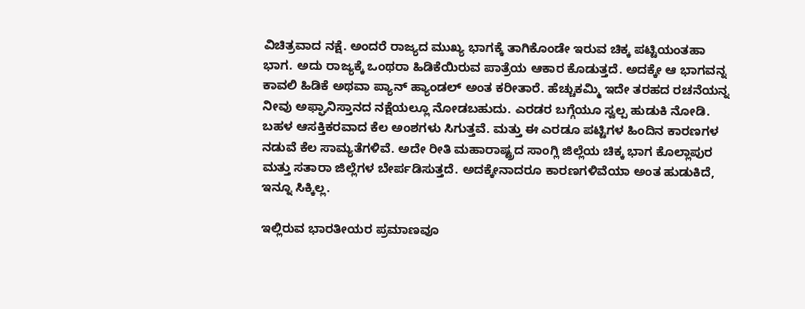ವಿಚಿತ್ರವಾದ ನಕ್ಷೆ. ಅಂದರೆ ರಾಜ್ಯದ ಮುಖ್ಯ ಭಾಗಕ್ಕೆ ತಾಗಿಕೊಂಡೇ ಇರುವ ಚಿಕ್ಕ ಪಟ್ಟಿಯಂತಹಾ ಭಾಗ. ಅದು ರಾಜ್ಯಕ್ಕೆ ಒಂಥರಾ ಹಿಡಿಕೆಯಿರುವ ಪಾತ್ರೆಯ ಆಕಾರ ಕೊಡುತ್ತದೆ. ಅದಕ್ಕೇ ಆ ಭಾಗವನ್ನ ಕಾವಲಿ ಹಿಡಿಕೆ ಅಥವಾ ಪ್ಯಾನ್ ಹ್ಯಾಂಡಲ್ ಅಂತ ಕರೀತಾರೆ. ಹೆಚ್ಚುಕಮ್ಮಿ ಇದೇ ತರಹದ ರಚನೆಯನ್ನ ನೀವು ಅಫ್ಘಾನಿಸ್ತಾನದ ನಕ್ಷೆಯಲ್ಲೂ ನೋಡಬಹುದು. ಎರಡರ ಬಗ್ಗೆಯೂ ಸ್ವಲ್ಪ ಹುಡುಕಿ ನೋಡಿ. ಬಹಳ ಆಸಕ್ತಿಕರವಾದ ಕೆಲ ಅಂಶಗಳು ಸಿಗುತ್ತವೆ. ಮತ್ತು ಈ ಎರಡೂ ಪಟ್ಟಿಗಳ ಹಿಂದಿನ ಕಾರಣಗಳ ನಡುವೆ ಕೆಲ ಸಾಮ್ಯತೆಗಳಿವೆ. ಅದೇ ರೀತಿ ಮಹಾರಾಷ್ಟ್ರದ ಸಾಂಗ್ಲಿ ಜಿಲ್ಲೆಯ ಚಿಕ್ಕ ಭಾಗ ಕೊಲ್ಲಾಪುರ ಮತ್ತು ಸತಾರಾ ಜಿಲ್ಲೆಗಳ ಬೇರ್ಪಡಿಸುತ್ತದೆ. ಅದಕ್ಕೇನಾದರೂ ಕಾರಣಗಳಿವೆಯಾ ಅಂತ ಹುಡುಕಿದೆ, ಇನ್ನೂ ಸಿಕ್ಕಿಲ್ಲ.

ಇಲ್ಲಿರುವ ಭಾರತೀಯರ ಪ್ರಮಾಣವೂ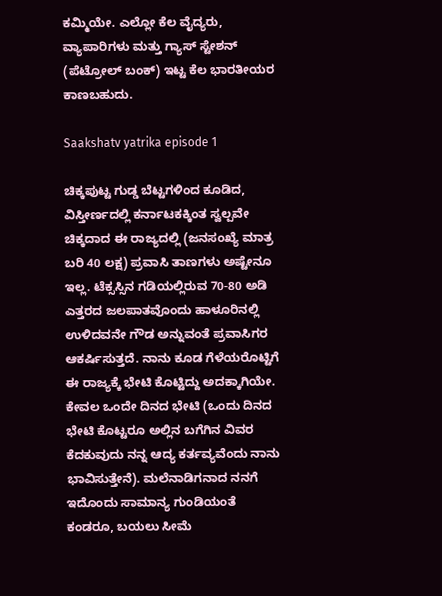ಕಮ್ಮಿಯೇ. ಎಲ್ಲೋ ಕೆಲ ವೈದ್ಯರು, ವ್ಯಾಪಾರಿಗಳು ಮತ್ತು ಗ್ಯಾಸ್ ಸ್ಟೇಶನ್ (ಪೆಟ್ರೋಲ್ ಬಂಕ್) ಇಟ್ಟ ಕೆಲ ಭಾರತೀಯರ ಕಾಣಬಹುದು.

Saakshatv yatrika episode 1

ಚಿಕ್ಕಪುಟ್ಟ ಗುಡ್ಡ ಬೆಟ್ಟಗಳಿಂದ ಕೂಡಿದ, ವಿಸ್ತೀರ್ಣದಲ್ಲಿ ಕರ್ನಾಟಕಕ್ಕಿಂತ ಸ್ವಲ್ಪವೇ ಚಿಕ್ಕದಾದ ಈ ರಾಜ್ಯದಲ್ಲಿ (ಜನಸಂಖ್ಯೆ ಮಾತ್ರ ಬರಿ 40 ಲಕ್ಷ) ಪ್ರವಾಸಿ ತಾಣಗಳು ಅಷ್ಟೇನೂ ಇಲ್ಲ. ಟೆಕ್ಸಸ್ಸಿನ ಗಡಿಯಲ್ಲಿರುವ 70-80 ಅಡಿ ಎತ್ತರದ ಜಲಪಾತವೊಂದು ಹಾಳೂರಿನಲ್ಲಿ ಉಳಿದವನೇ ಗೌಡ ಅನ್ನುವಂತೆ ಪ್ರವಾಸಿಗರ ಆಕರ್ಷಿಸುತ್ತದೆ. ನಾನು ಕೂಡ ಗೆಳೆಯರೊಟ್ಟಿಗೆ ಈ ರಾಜ್ಯಕ್ಕೆ ಭೇಟಿ ಕೊಟ್ಟಿದ್ದು ಅದಕ್ಕಾಗಿಯೇ. ಕೇವಲ ಒಂದೇ ದಿನದ ಭೇಟಿ (ಒಂದು ದಿನದ ಭೇಟಿ ಕೊಟ್ಟರೂ ಅಲ್ಲಿನ ಬಗೆಗಿನ ವಿವರ ಕೆದಕುವುದು ನನ್ನ ಆದ್ಯ ಕರ್ತವ್ಯವೆಂದು ನಾನು ಭಾವಿಸುತ್ತೇನೆ). ಮಲೆನಾಡಿಗನಾದ ನನಗೆ ಇದೊಂದು ಸಾಮಾನ್ಯ ಗುಂಡಿಯಂತೆ ಕಂಡರೂ, ಬಯಲು ಸೀಮೆ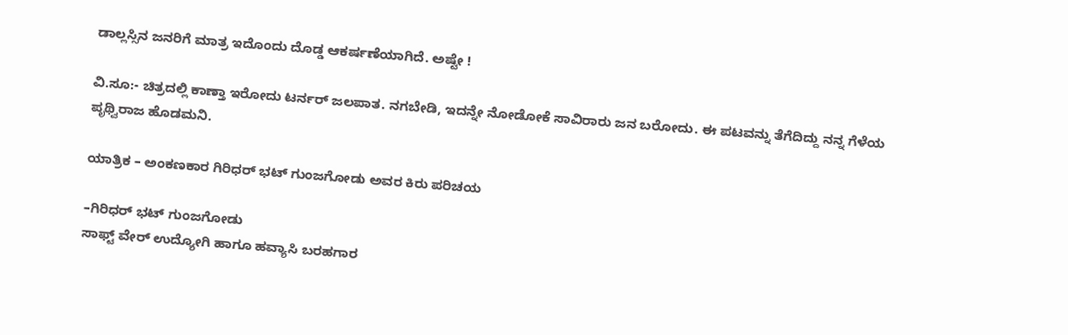ಡಾಲ್ಲಸ್ಸಿನ ಜನರಿಗೆ ಮಾತ್ರ ಇದೊಂದು ದೊಡ್ಡ ಆಕರ್ಷಣೆಯಾಗಿದೆ. ಅಷ್ಟೇ !

ವಿ.ಸೂ:- ಚಿತ್ರದಲ್ಲಿ ಕಾಣ್ತಾ ಇರೋದು ಟರ್ನರ್ ಜಲಪಾತ. ನಗಬೇಡಿ, ಇದನ್ನೇ ನೋಡೋಕೆ ಸಾವಿರಾರು ಜನ ಬರೋದು. ಈ ಪಟವನ್ನು ತೆಗೆದಿದ್ದು ನನ್ನ ಗೆಳೆಯ ಪೃಥ್ವಿರಾಜ ಹೊಡಮನಿ.

ಯಾತ್ರಿಕ – ಅಂಕಣಕಾರ ಗಿರಿಧರ್ ಭಟ್ ಗುಂಜಗೋಡು ಅವರ ಕಿರು ಪರಿಚಯ

–ಗಿರಿಧರ್ ಭಟ್ ಗುಂಜಗೋಡು
ಸಾಫ್ಟ್ ವೇರ್ ಉದ್ಯೋಗಿ ಹಾಗೂ ಹವ್ಯಾಸಿ ಬರಹಗಾರ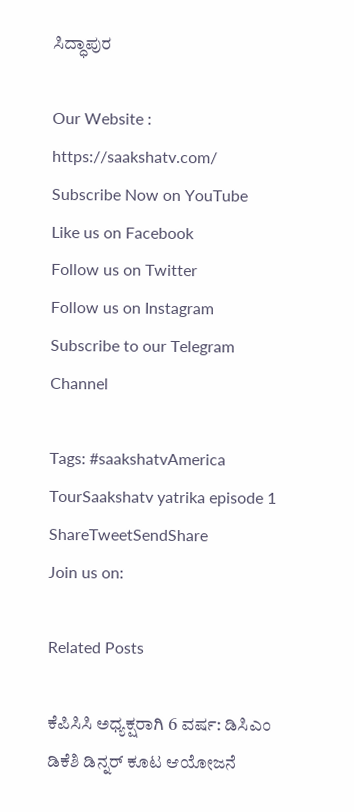ಸಿದ್ಧಾಪುರ

Our Website : https://saakshatv.com/
Subscribe Now on YouTube
Like us on Facebook
Follow us on Twitter
Follow us on Instagram
Subscribe to our Telegram Channel

Tags: #saakshatvAmerica TourSaakshatv yatrika episode 1
ShareTweetSendShare
Join us on:

Related Posts

ಕೆಪಿಸಿಸಿ ಅಧ್ಯಕ್ಷರಾಗಿ 6 ವರ್ಷ: ಡಿಸಿಎಂ ಡಿಕೆಶಿ ಡಿನ್ನರ್ ಕೂಟ ಆಯೋಜನೆ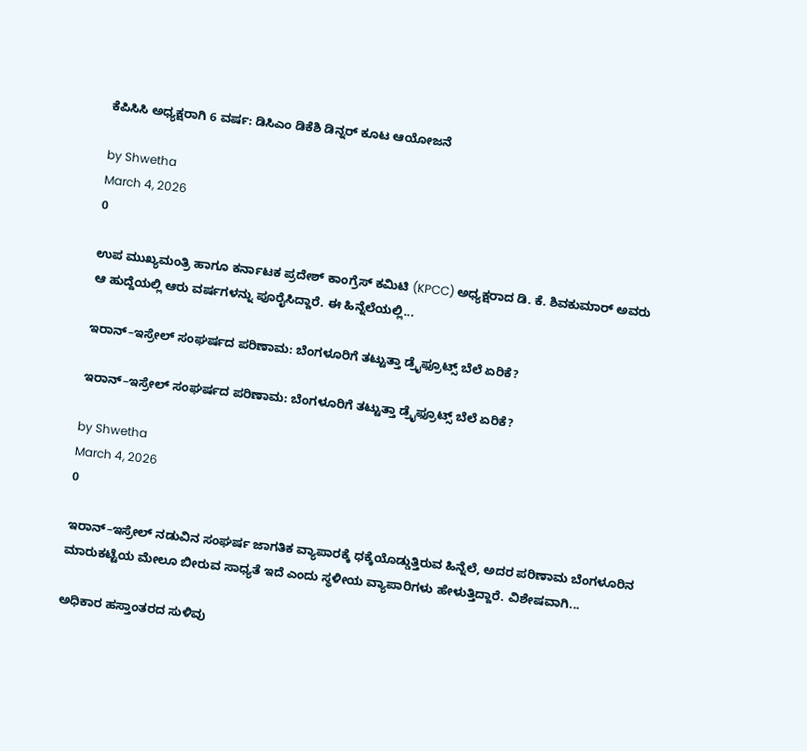ಕೆಪಿಸಿಸಿ ಅಧ್ಯಕ್ಷರಾಗಿ 6 ವರ್ಷ: ಡಿಸಿಎಂ ಡಿಕೆಶಿ ಡಿನ್ನರ್ ಕೂಟ ಆಯೋಜನೆ

by Shwetha
March 4, 2026
0

ಉಪ ಮುಖ್ಯಮಂತ್ರಿ ಹಾಗೂ ಕರ್ನಾಟಕ ಪ್ರದೇಶ್ ಕಾಂಗ್ರೆಸ್ ಕಮಿಟಿ (KPCC) ಅಧ್ಯಕ್ಷರಾದ ಡಿ. ಕೆ. ಶಿವಕುಮಾರ್ ಅವರು ಆ ಹುದ್ದೆಯಲ್ಲಿ ಆರು ವರ್ಷಗಳನ್ನು ಪೂರೈಸಿದ್ದಾರೆ. ಈ ಹಿನ್ನೆಲೆಯಲ್ಲಿ...

ಇರಾನ್–ಇಸ್ರೇಲ್ ಸಂಘರ್ಷದ ಪರಿಣಾಮ: ಬೆಂಗಳೂರಿಗೆ ತಟ್ಟುತ್ತಾ ಡ್ರೈಫ್ರೂಟ್ಸ್ ಬೆಲೆ ಏರಿಕೆ?

ಇರಾನ್–ಇಸ್ರೇಲ್ ಸಂಘರ್ಷದ ಪರಿಣಾಮ: ಬೆಂಗಳೂರಿಗೆ ತಟ್ಟುತ್ತಾ ಡ್ರೈಫ್ರೂಟ್ಸ್ ಬೆಲೆ ಏರಿಕೆ?

by Shwetha
March 4, 2026
0

ಇರಾನ್–ಇಸ್ರೇಲ್ ನಡುವಿನ ಸಂಘರ್ಷ ಜಾಗತಿಕ ವ್ಯಾಪಾರಕ್ಕೆ ಧಕ್ಕೆಯೊಡ್ಡುತ್ತಿರುವ ಹಿನ್ನೆಲೆ, ಅದರ ಪರಿಣಾಮ ಬೆಂಗಳೂರಿನ ಮಾರುಕಟ್ಟೆಯ ಮೇಲೂ ಬೀರುವ ಸಾಧ್ಯತೆ ಇದೆ ಎಂದು ಸ್ಥಳೀಯ ವ್ಯಾಪಾರಿಗಳು ಹೇಳುತ್ತಿದ್ದಾರೆ. ವಿಶೇಷವಾಗಿ...

ಅಧಿಕಾರ ಹಸ್ತಾಂತರದ ಸುಳಿವು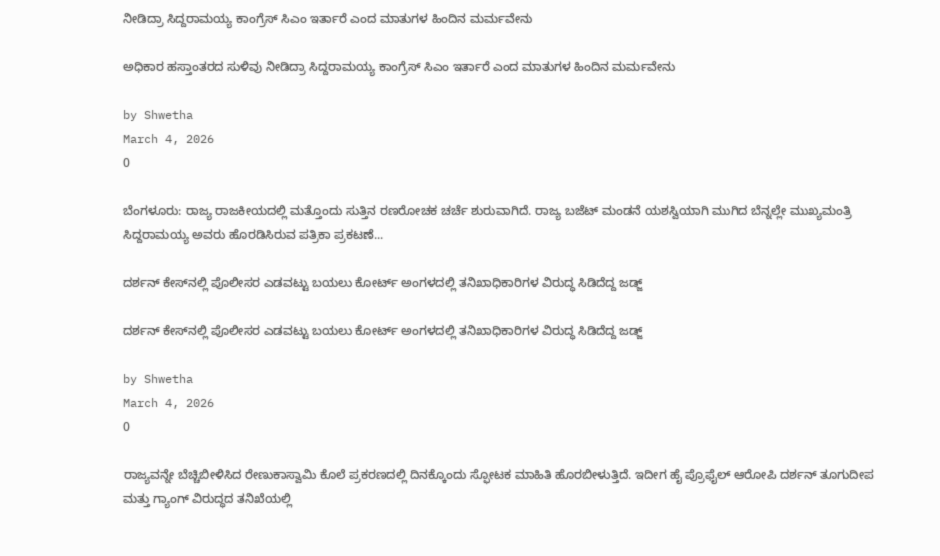ನೀಡಿದ್ರಾ ಸಿದ್ದರಾಮಯ್ಯ ಕಾಂಗ್ರೆಸ್ ಸಿಎಂ ಇರ್ತಾರೆ ಎಂದ ಮಾತುಗಳ ಹಿಂದಿನ ಮರ್ಮವೇನು

ಅಧಿಕಾರ ಹಸ್ತಾಂತರದ ಸುಳಿವು ನೀಡಿದ್ರಾ ಸಿದ್ದರಾಮಯ್ಯ ಕಾಂಗ್ರೆಸ್ ಸಿಎಂ ಇರ್ತಾರೆ ಎಂದ ಮಾತುಗಳ ಹಿಂದಿನ ಮರ್ಮವೇನು

by Shwetha
March 4, 2026
0

ಬೆಂಗಳೂರು: ರಾಜ್ಯ ರಾಜಕೀಯದಲ್ಲಿ ಮತ್ತೊಂದು ಸುತ್ತಿನ ರಣರೋಚಕ ಚರ್ಚೆ ಶುರುವಾಗಿದೆ. ರಾಜ್ಯ ಬಜೆಟ್ ಮಂಡನೆ ಯಶಸ್ವಿಯಾಗಿ ಮುಗಿದ ಬೆನ್ನಲ್ಲೇ ಮುಖ್ಯಮಂತ್ರಿ ಸಿದ್ದರಾಮಯ್ಯ ಅವರು ಹೊರಡಿಸಿರುವ ಪತ್ರಿಕಾ ಪ್ರಕಟಣೆ...

ದರ್ಶನ್ ಕೇಸ್‌ನಲ್ಲಿ ಪೊಲೀಸರ ಎಡವಟ್ಟು ಬಯಲು ಕೋರ್ಟ್ ಅಂಗಳದಲ್ಲಿ ತನಿಖಾಧಿಕಾರಿಗಳ ವಿರುದ್ಧ ಸಿಡಿದೆದ್ದ ಜಡ್ಜ್

ದರ್ಶನ್ ಕೇಸ್‌ನಲ್ಲಿ ಪೊಲೀಸರ ಎಡವಟ್ಟು ಬಯಲು ಕೋರ್ಟ್ ಅಂಗಳದಲ್ಲಿ ತನಿಖಾಧಿಕಾರಿಗಳ ವಿರುದ್ಧ ಸಿಡಿದೆದ್ದ ಜಡ್ಜ್

by Shwetha
March 4, 2026
0

ರಾಜ್ಯವನ್ನೇ ಬೆಚ್ಚಿಬೀಳಿಸಿದ ರೇಣುಕಾಸ್ವಾಮಿ ಕೊಲೆ ಪ್ರಕರಣದಲ್ಲಿ ದಿನಕ್ಕೊಂದು ಸ್ಫೋಟಕ ಮಾಹಿತಿ ಹೊರಬೀಳುತ್ತಿದೆ. ಇದೀಗ ಹೈ ಪ್ರೊಫೈಲ್ ಆರೋಪಿ ದರ್ಶನ್ ತೂಗುದೀಪ ಮತ್ತು ಗ್ಯಾಂಗ್ ವಿರುದ್ಧದ ತನಿಖೆಯಲ್ಲಿ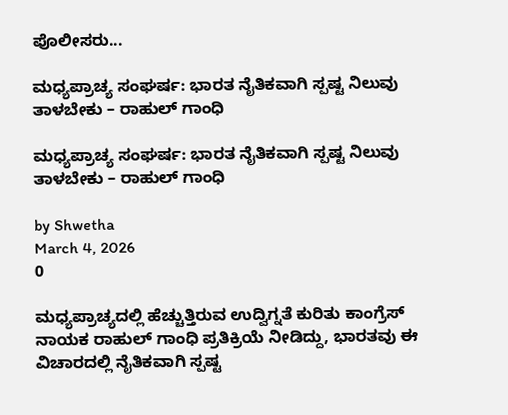ಪೊಲೀಸರು...

ಮಧ್ಯಪ್ರಾಚ್ಯ ಸಂಘರ್ಷ: ಭಾರತ ನೈತಿಕವಾಗಿ ಸ್ಪಷ್ಟ ನಿಲುವು ತಾಳಬೇಕು – ರಾಹುಲ್ ಗಾಂಧಿ

ಮಧ್ಯಪ್ರಾಚ್ಯ ಸಂಘರ್ಷ: ಭಾರತ ನೈತಿಕವಾಗಿ ಸ್ಪಷ್ಟ ನಿಲುವು ತಾಳಬೇಕು – ರಾಹುಲ್ ಗಾಂಧಿ

by Shwetha
March 4, 2026
0

ಮಧ್ಯಪ್ರಾಚ್ಯದಲ್ಲಿ ಹೆಚ್ಚುತ್ತಿರುವ ಉದ್ವಿಗ್ನತೆ ಕುರಿತು ಕಾಂಗ್ರೆಸ್ ನಾಯಕ ರಾಹುಲ್ ಗಾಂಧಿ ಪ್ರತಿಕ್ರಿಯೆ ನೀಡಿದ್ದು, ಭಾರತವು ಈ ವಿಚಾರದಲ್ಲಿ ನೈತಿಕವಾಗಿ ಸ್ಪಷ್ಟ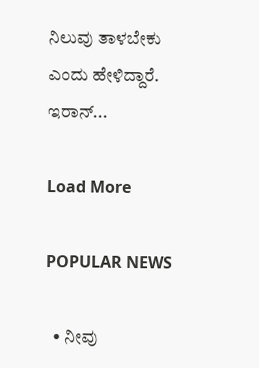ನಿಲುವು ತಾಳಬೇಕು ಎಂದು ಹೇಳಿದ್ದಾರೆ. ಇರಾನ್...

Load More

POPULAR NEWS

  • ನೀವು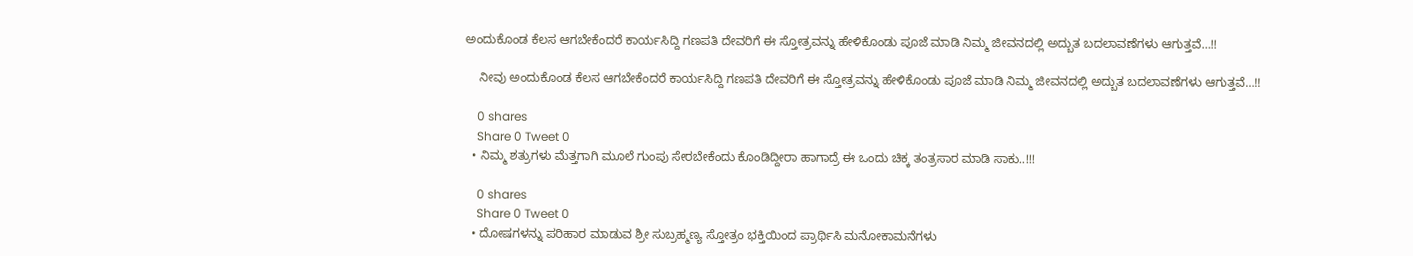ಅಂದುಕೊಂಡ ಕೆಲಸ ಆಗಬೇಕೆಂದರೆ ಕಾರ್ಯಸಿದ್ದಿ ಗಣಪತಿ ದೇವರಿಗೆ ಈ ಸ್ತೋತ್ರವನ್ನು ಹೇಳಿಕೊಂಡು ಪೂಜೆ ಮಾಡಿ ನಿಮ್ಮ ಜೀವನದಲ್ಲಿ ಅದ್ಬುತ ಬದಲಾವಣೆಗಳು ಆಗುತ್ತವೆ…!!

    ನೀವು ಅಂದುಕೊಂಡ ಕೆಲಸ ಆಗಬೇಕೆಂದರೆ ಕಾರ್ಯಸಿದ್ದಿ ಗಣಪತಿ ದೇವರಿಗೆ ಈ ಸ್ತೋತ್ರವನ್ನು ಹೇಳಿಕೊಂಡು ಪೂಜೆ ಮಾಡಿ ನಿಮ್ಮ ಜೀವನದಲ್ಲಿ ಅದ್ಬುತ ಬದಲಾವಣೆಗಳು ಆಗುತ್ತವೆ…!!

    0 shares
    Share 0 Tweet 0
  • ನಿಮ್ಮ ಶತ್ರುಗಳು ಮೆತ್ತಗಾಗಿ ಮೂಲೆ ಗುಂಪು ಸೇರಬೇಕೆಂದು ಕೊಂಡಿದ್ದೀರಾ ಹಾಗಾದ್ರೆ ಈ ಒಂದು ಚಿಕ್ಕ ತಂತ್ರಸಾರ ಮಾಡಿ ಸಾಕು..!!!

    0 shares
    Share 0 Tweet 0
  • ದೋಷಗಳನ್ನು ಪರಿಹಾರ ಮಾಡುವ ಶ್ರೀ ಸುಬ್ರಹ್ಮಣ್ಯ ಸ್ತೋತ್ರಂ ಭಕ್ತಿಯಿಂದ ಪ್ರಾರ್ಥಿಸಿ ಮನೋಕಾಮನೆಗಳು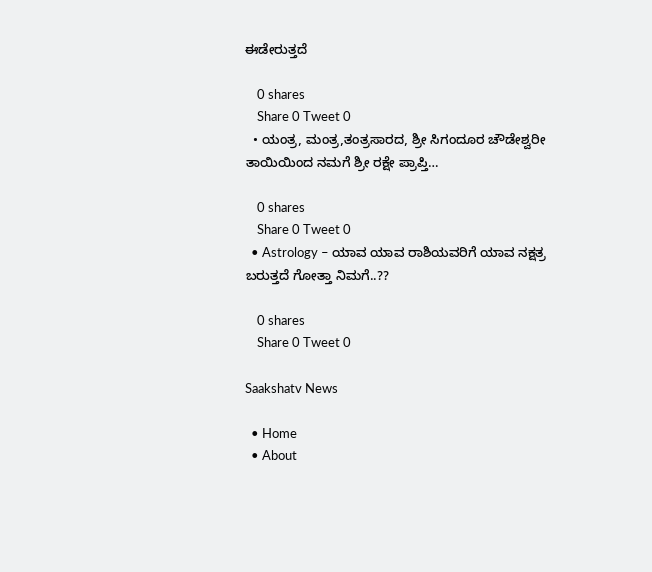ಈಡೇರುತ್ತದೆ

    0 shares
    Share 0 Tweet 0
  • ಯಂತ್ರ, ಮಂತ್ರ,ತಂತ್ರಸಾರದ, ಶ್ರೀ ಸಿಗಂದೂರ ಚೌಡೇಶ್ವರೀ ತಾಯಿಯಿಂದ ನಮಗೆ ಶ್ರೀ ರಕ್ಷೇ ಪ್ರಾಪ್ತಿ…

    0 shares
    Share 0 Tweet 0
  • Astrology – ಯಾವ ಯಾವ ರಾಶಿಯವರಿಗೆ ಯಾವ ನಕ್ಷತ್ರ ಬರುತ್ತದೆ ಗೋತ್ತಾ ನಿಮಗೆ..??

    0 shares
    Share 0 Tweet 0

Saakshatv News

  • Home
  • About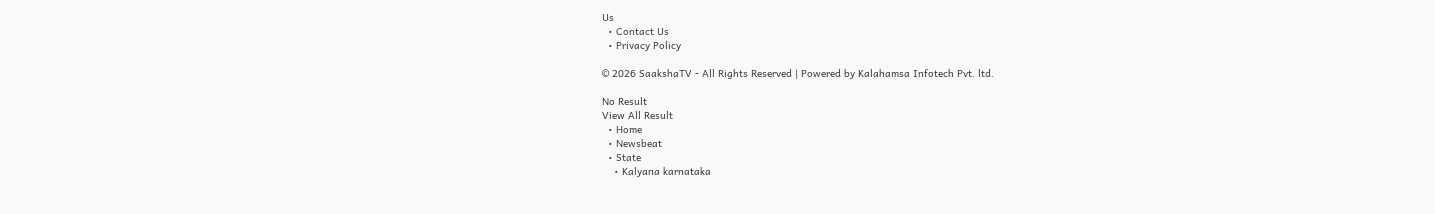Us
  • Contact Us
  • Privacy Policy

© 2026 SaakshaTV - All Rights Reserved | Powered by Kalahamsa Infotech Pvt. ltd.

No Result
View All Result
  • Home
  • Newsbeat
  • State
    • Kalyana karnataka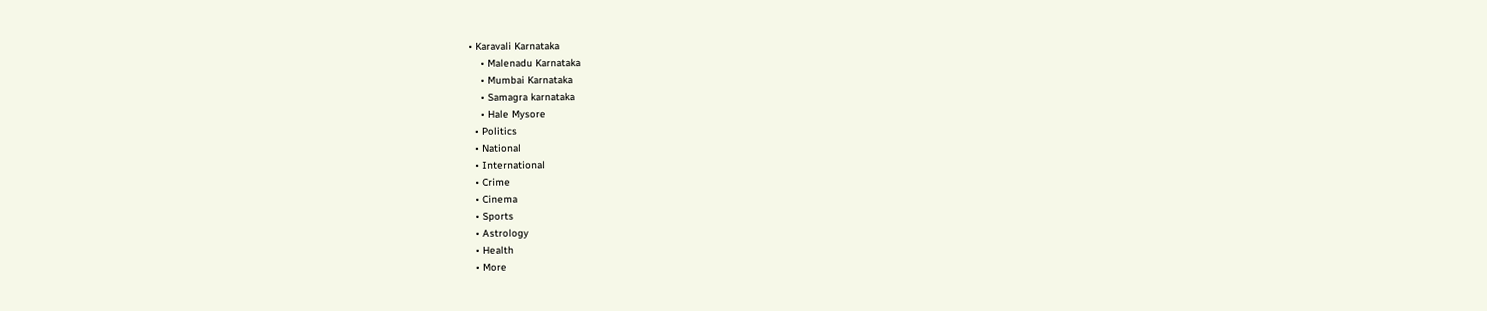• Karavali Karnataka
    • Malenadu Karnataka
    • Mumbai Karnataka
    • Samagra karnataka
    • Hale Mysore
  • Politics
  • National
  • International
  • Crime
  • Cinema
  • Sports
  • Astrology
  • Health
  • More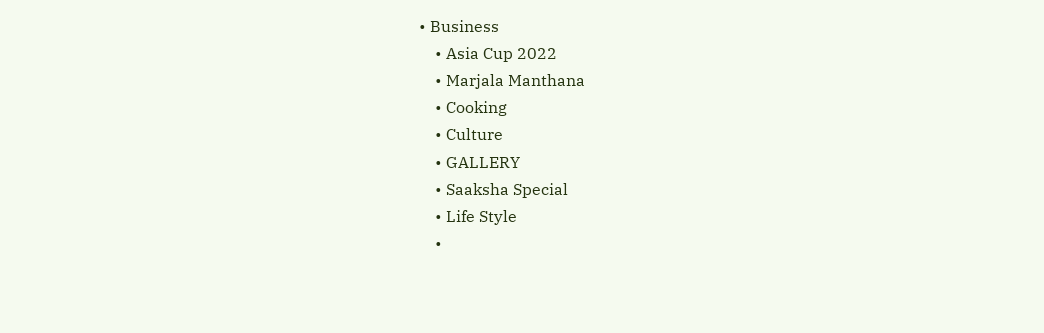• Business
    • Asia Cup 2022
    • Marjala Manthana
    • Cooking
    • Culture
    • GALLERY
    • Saaksha Special
    • Life Style
    •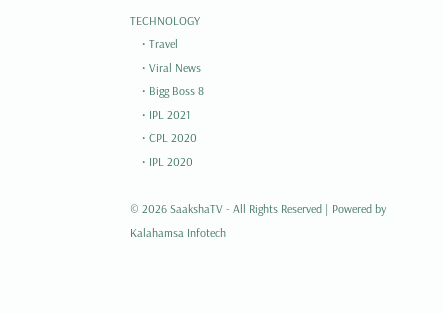TECHNOLOGY
    • Travel
    • Viral News
    • Bigg Boss 8
    • IPL 2021
    • CPL 2020
    • IPL 2020

© 2026 SaakshaTV - All Rights Reserved | Powered by Kalahamsa Infotech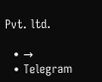Pvt. ltd.

  • →
  • Telegram